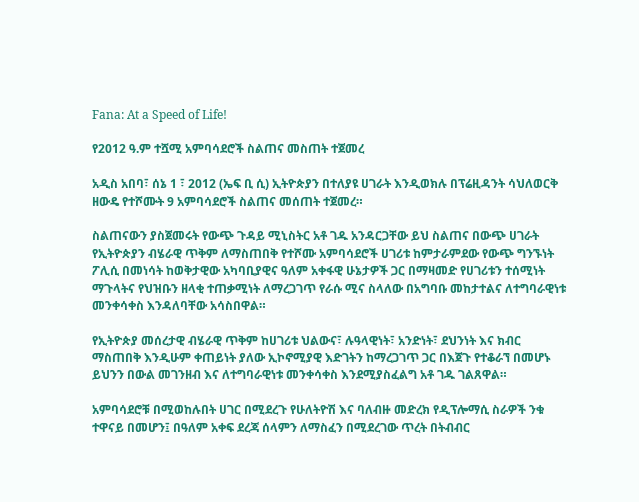Fana: At a Speed of Life!

የ2012 ዓ.ም ተሿሚ አምባሳደሮች ስልጠና መስጠት ተጀመረ

አዲስ አበባ፣ ሰኔ 1 ፣ 2012 (ኤፍ ቢ ሲ) ኢትዮጵያን በተለያዩ ሀገራት እንዲወክሉ በፕሬዚዳንት ሳህለወርቅ ዘውዴ የተሾሙት 9 አምባሳደሮች ስልጠና መሰጠት ተጀመረ።

ስልጠናውን ያስጀመሩት የውጭ ጉዳይ ሚኒስትር አቶ ገዱ አንዳርጋቸው ይህ ስልጠና በውጭ ሀገራት የኢትዮጵያን ብሄራዊ ጥቅም ለማስጠበቅ የተሾሙ አምባሳደሮች ሀገሪቱ ከምታራምደው የውጭ ግንኙነት ፖሊሲ በመነሳት ከወቅታዊው አካባቢያዊና ዓለም አቀፋዊ ሁኔታዎች ጋር በማዛመድ የሀገሪቱን ተሰሚነት ማጉላትና የህዝቡን ዘላቂ ተጠቃሚነት ለማረጋገጥ የራሱ ሚና ስላለው በአግባቡ መከታተልና ለተግባራዊነቱ መንቀሳቀስ እንዳለባቸው አሳስበዋል።

የኢትዮጵያ መሰረታዊ ብሄራዊ ጥቅም ከሀገሪቱ ህልውና፣ ሉዓላዊነት፣ አንድነት፣ ደህንነት እና ክብር ማስጠበቅ እንዲሁም ቀጠይነት ያለው ኢኮኖሚያዊ እድገትን ከማረጋገጥ ጋር በእጀጉ የተቆራኘ በመሆኑ ይህንን በውል መገንዘብ እና ለተግባራዊነቱ መንቀሳቀስ እንደሚያስፈልግ አቶ ገዱ ገልጸዋል።

አምባሳደሮቹ በሚወከሉበት ሀገር በሚደረጉ የሁለትዮሽ እና ባለብዙ መድረክ የዲፕሎማሲ ስራዎች ንቁ ተዋናይ በመሆን፤ በዓለም አቀፍ ደረጃ ሰላምን ለማስፈን በሚደረገው ጥረት በትብብር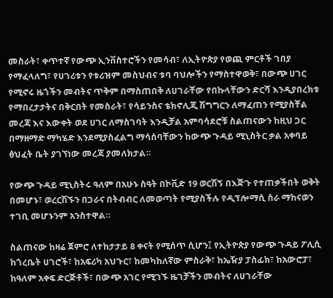መስራት፣ ቀጥተኛ የውጭ ኢንቨስተሮችን የመሳብ፣ ለኢትዮጵያ የወጪ ምርቶች ገበያ የማፈላለግ፣ የሀገሪቱን የቱሪዝም መስህብና ቱባ ባህሎችን የማስተዋወቅ፣ በውጭ ሀገር የሚኖሩ ዜጎችን መብትና ጥቅም በማስጠበቅ ለሀገራቸው የበኩላቸውን ድርሻ እንዲያበረክቱ የማበረታታትና በቅርበት የመስራት፣ የሳይንስና ቴክኖሊጂ ሽግግርን ለማፈጠን የሚያስቸል መረጃ እና እውቀት ወደ ሀገር ለማስገባት እንዲቻል አምባሳደሮቹ ስልጠናውን ከዚህ ጋር በማዘማድ ማካሄድ እንደሚያስፈልግ ማሳሰባቸውን ከውጭ ጉዳይ ሚኒስትር ቃል አቀባይ ፅህፈት ቤት ያገኘነው መረጃ ያመለክታል።

የውጭ ጉዳይ ሚኒስትሩ ዓለም በአሁኑ ስዓት በኮቪድ 19 ወርሽኝ በእጅጉ የተጠቃችበት ወቅት በመሆኑ፣ ወረርሽኙን በጋራና በትብብር ለመወጣት የሚያስችሉ የዲፕሎማሲ ስራ ማከናወን ተገቢ መሆኑንም አንስተዋል።

ስልጠናው ከዛሬ ጀምሮ ለተከታታይ 8 ቀናት የሚሰጥ ሲሆን፤ የኢትዮጵያ የውጭ ጉዳይ ፖሊሲ ከጎረቤት ሀገሮች፣ ከአፍሪካ አህጉር፣ ከመካከለኛው ምስራቅ፣ ከኤዥያ ፓስፊክ፣ ከአውሮፓ፣ ከዓለም አቀፍ ድርጅቶች፣ በውጭ አገር የሚገኙ ዜገቻችን መብትና ለሀገራቸው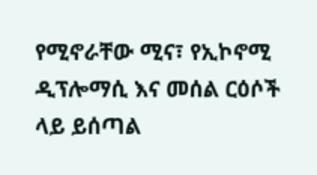የሚኖራቸው ሚና፣ የኢኮኖሚ ዲፕሎማሲ እና መሰል ርዕሶች ላይ ይሰጣል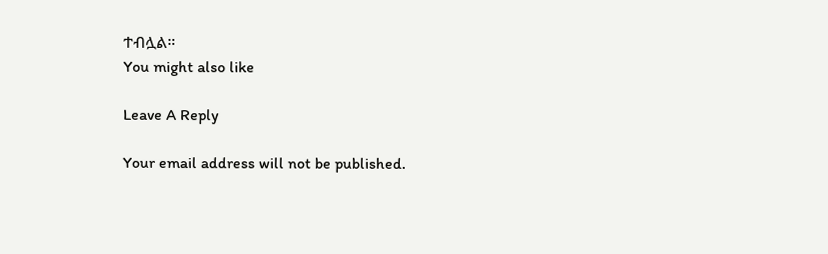ተብሏል።
You might also like

Leave A Reply

Your email address will not be published.